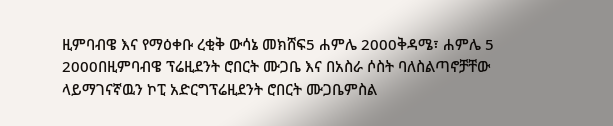ዚምባብዌ እና የማዕቀቡ ረቂቅ ውሳኔ መክሸፍ5 ሐምሌ 2000ቅዳሜ፣ ሐምሌ 5 2000በዚምባብዌ ፕሬዚደንት ሮበርት ሙጋቤ እና በአስራ ሶስት ባለስልጣኖቻቸው ላይማገናኛዉን ኮፒ አድርግፕሬዚደንት ሮበርት ሙጋቤምስል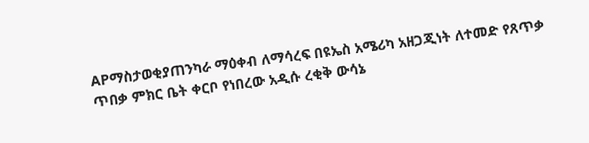APማስታወቂያጠንካራ ማዕቀብ ለማሳረፍ በዩኤስ አሜሪካ አዘጋጂነት ለተመድ የጸጥቃ ጥበቃ ምክር ቤት ቀርቦ የነበረው አዲሱ ረቂቅ ውሳኔ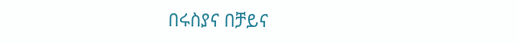በሩስያና በቻይና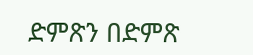ድምጽን በድምጽ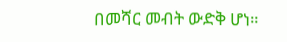በመሻር መብት ውድቅ ሆነ።